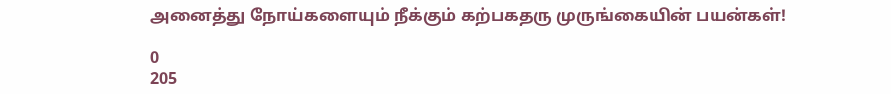அனைத்து நோய்களையும் நீக்கும் கற்பகதரு முருங்கையின் பயன்கள்!

0
205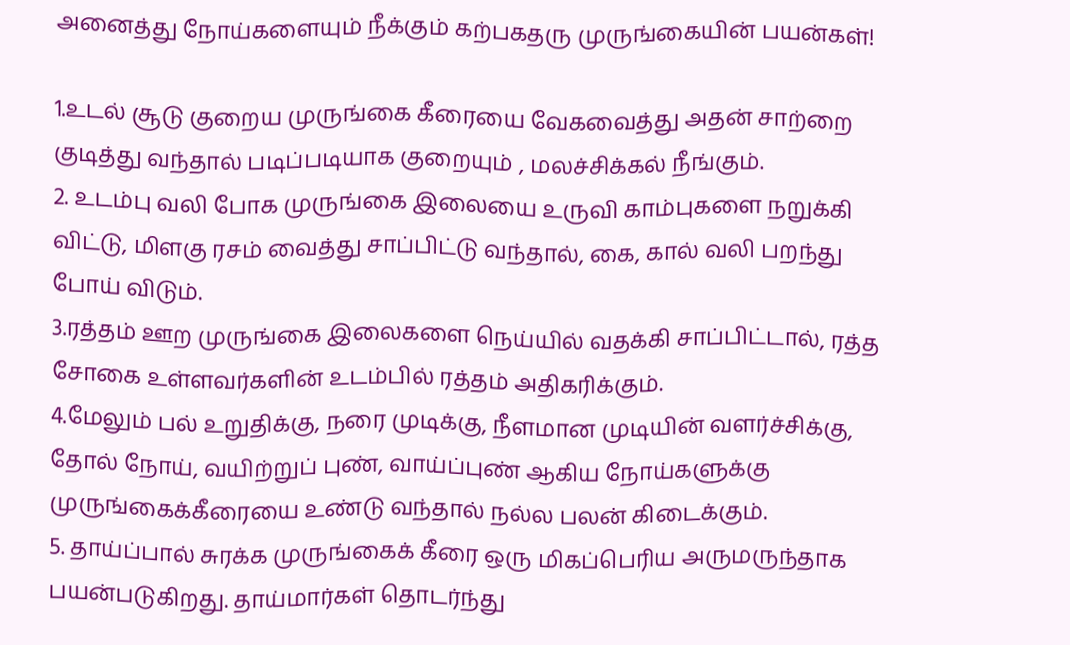அனைத்து நோய்களையும் நீக்கும் கற்பகதரு முருங்கையின் பயன்கள்!

1.உடல் சூடு குறைய முருங்கை கீரையை வேகவைத்து அதன் சாற்றை குடித்து வந்தால் படிப்படியாக குறையும் , மலச்சிக்கல் நீங்கும்.
2. உடம்பு வலி போக முருங்கை இலையை உருவி காம்புகளை நறுக்கி விட்டு, மிளகு ரசம் வைத்து சாப்பிட்டு வந்தால், கை, கால் வலி பறந்து போய் விடும்.
3.ரத்தம் ஊற முருங்கை இலைகளை நெய்யில் வதக்கி சாப்பிட்டால், ரத்த சோகை உள்ளவர்களின் உடம்பில் ரத்தம் அதிகரிக்கும்.
4.மேலும் பல் உறுதிக்கு, நரை முடிக்கு, நீளமான முடியின் வளர்ச்சிக்கு, தோல் நோய், வயிற்றுப் புண், வாய்ப்புண் ஆகிய நோய்களுக்கு முருங்கைக்கீரையை உண்டு வந்தால் நல்ல பலன் கிடைக்கும்.
5. தாய்ப்பால் சுரக்க முருங்கைக் கீரை ஒரு மிகப்பெரிய அருமருந்தாக பயன்படுகிறது. தாய்மார்கள் தொடர்ந்து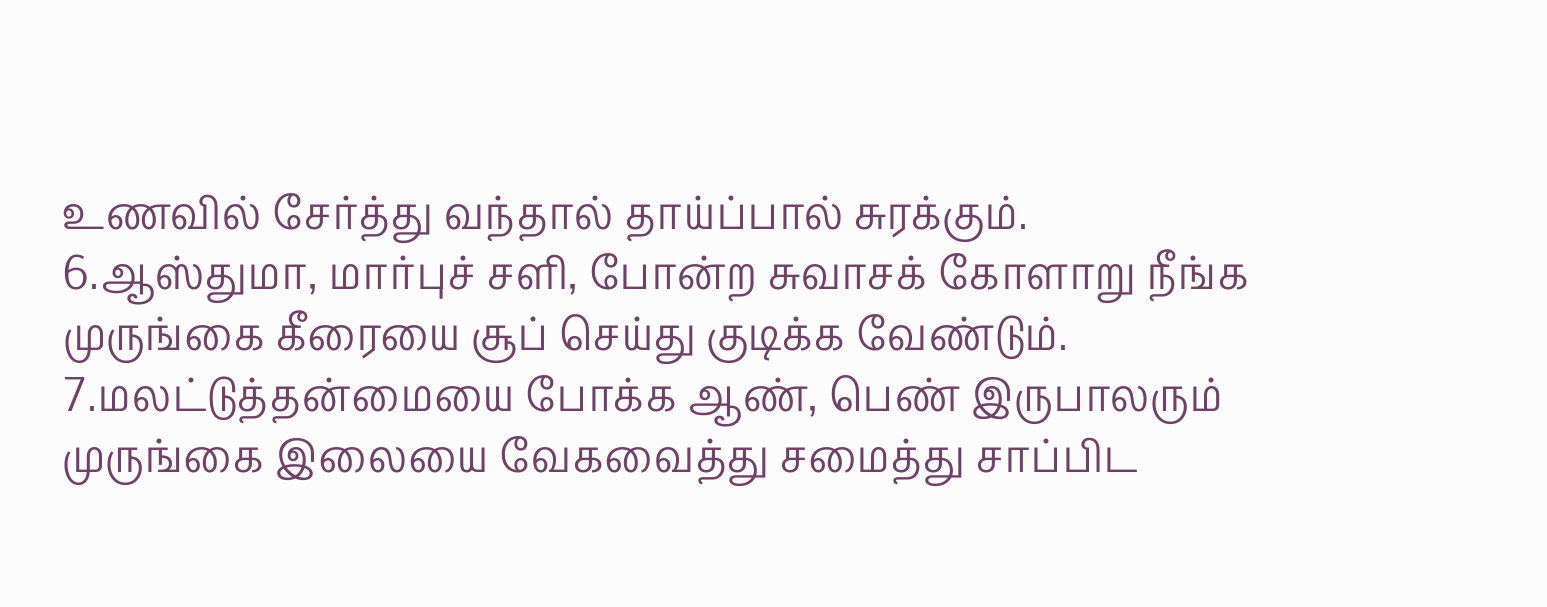உணவில் சேர்த்து வந்தால் தாய்ப்பால் சுரக்கும்.
6.ஆஸ்துமா, மார்புச் சளி, போன்ற சுவாசக் கோளாறு நீங்க முருங்கை கீரையை சூப் செய்து குடிக்க வேண்டும்.
7.மலட்டுத்தன்மையை போக்க ஆண், பெண் இருபாலரும் முருங்கை இலையை வேகவைத்து சமைத்து சாப்பிட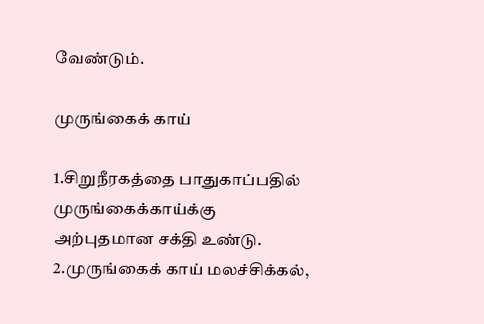வேண்டும்.

முருங்கைக் காய்

1.சிறுநீரகத்தை பாதுகாப்பதில் முருங்கைக்காய்க்கு அற்புதமான சக்தி உண்டு.
2.முருங்கைக் காய் மலச்சிக்கல்,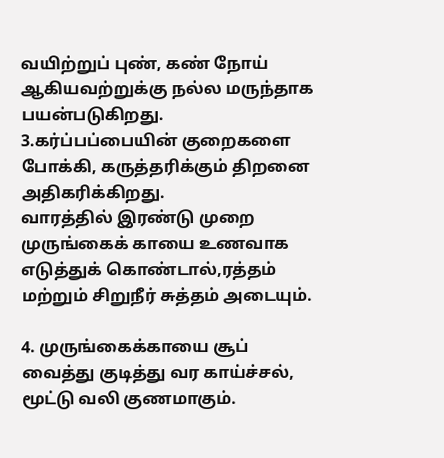வயிற்றுப் புண், கண் நோய் ஆகியவற்றுக்கு நல்ல மருந்தாக பயன்படுகிறது.
3.கர்ப்பப்பையின் குறைகளை போக்கி, கருத்தரிக்கும் திறனை அதிகரிக்கிறது.
வாரத்தில் இரண்டு முறை முருங்கைக் காயை உணவாக எடுத்துக் கொண்டால்,ரத்தம் மற்றும் சிறுநீர் சுத்தம் அடையும்.

4. முருங்கைக்காயை சூப் வைத்து குடித்து வர காய்ச்சல், மூட்டு வலி குணமாகும்.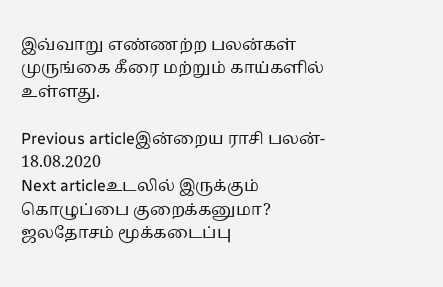இவ்வாறு எண்ணற்ற பலன்கள் முருங்கை கீரை மற்றும் காய்களில் உள்ளது.

Previous articleஇன்றைய ராசி பலன்- 18.08.2020
Next articleஉடலில் இருக்கும் கொழுப்பை குறைக்கனுமா? ஜலதோசம் மூக்கடைப்பு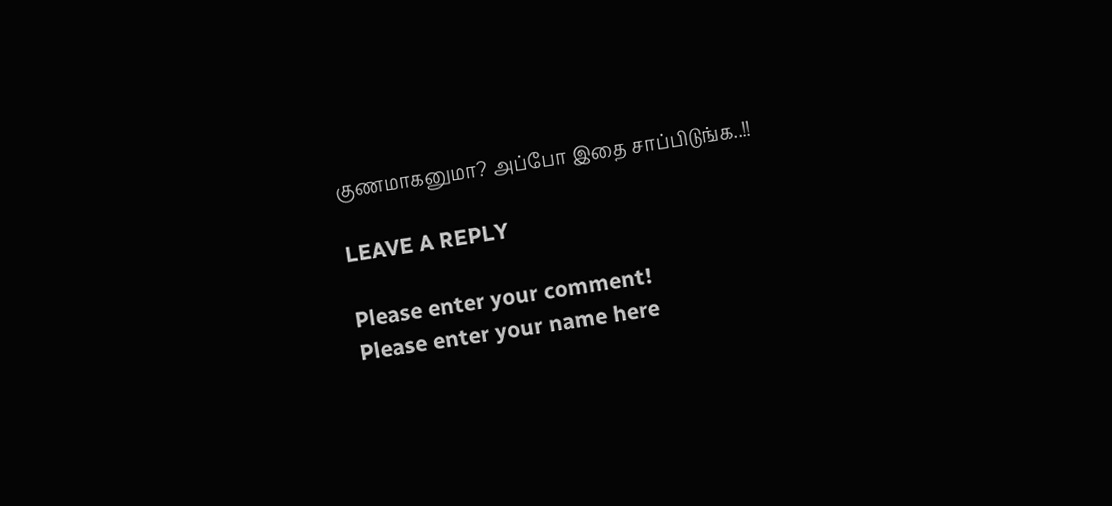குணமாகனுமா? அப்போ இதை சாப்பிடுங்க..!!

LEAVE A REPLY

Please enter your comment!
Please enter your name here